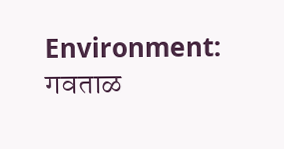Environment: गवताळ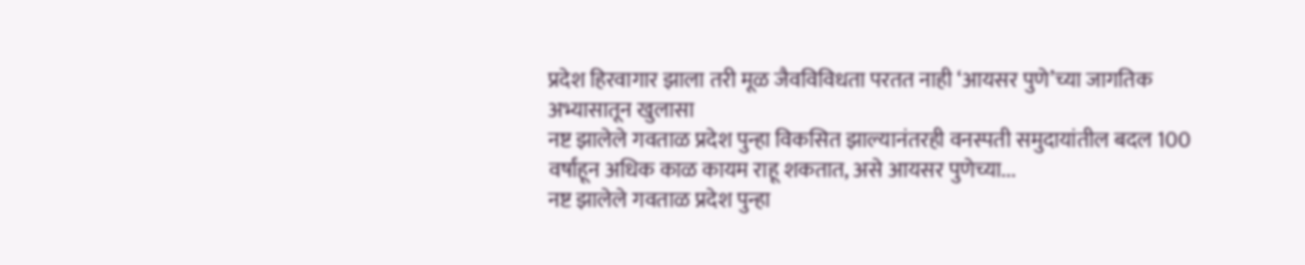प्रदेश हिरवागार झाला तरी मूळ जैवविविधता परतत नाही ‘आयसर पुणे’च्या जागतिक अभ्यासातून खुलासा
नष्ट झालेले गवताळ प्रदेश पुन्हा विकसित झाल्यानंतरही वनस्पती समुदायांतील बदल 100 वर्षांहून अधिक काळ कायम राहू शकतात, असे आयसर पुणेच्या...
नष्ट झालेले गवताळ प्रदेश पुन्हा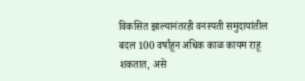विकसित झाल्यानंतरही वनस्पती समुदायांतील बदल 100 वर्षांहून अधिक काळ कायम राहू शकतात, असे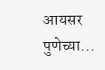आयसर पुणेच्या...